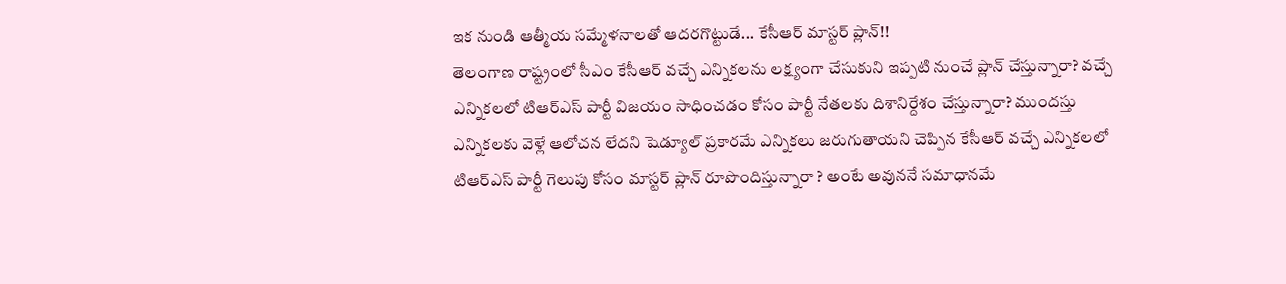ఇక నుండి ఆత్మీయ సమ్మేళనాలతో ఆదరగొట్టుడే... కేసీఆర్ మాస్టర్ ప్లాన్!!
తెలంగాణ రాష్ట్రంలో సీఎం కేసీఆర్ వచ్చే ఎన్నికలను లక్ష్యంగా చేసుకుని ఇప్పటి నుంచే ప్లాన్ చేస్తున్నారా? వచ్చే ఎన్నికలలో టిఆర్ఎస్ పార్టీ విజయం సాధించడం కోసం పార్టీ నేతలకు దిశానిర్దేశం చేస్తున్నారా? ముందస్తు ఎన్నికలకు వెళ్లే ఆలోచన లేదని షెడ్యూల్ ప్రకారమే ఎన్నికలు జరుగుతాయని చెప్పిన కేసీఆర్ వచ్చే ఎన్నికలలో టిఆర్ఎస్ పార్టీ గెలుపు కోసం మాస్టర్ ప్లాన్ రూపొందిస్తున్నారా ? అంటే అవుననే సమాధానమే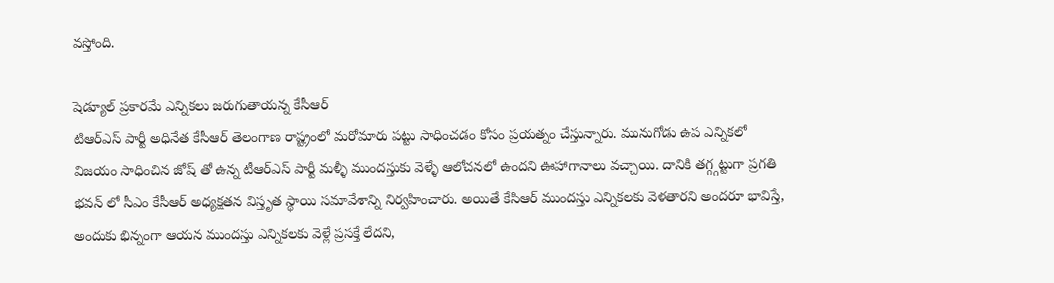వస్తోంది.

షెడ్యూల్ ప్రకారమే ఎన్నికలు జరుగుతాయన్న కేసీఆర్
టిఆర్ఎస్ పార్టీ అధినేత కేసీఆర్ తెలంగాణ రాష్ట్రంలో మరోమారు పట్టు సాధించడం కోసం ప్రయత్నం చేస్తున్నారు. మునుగోడు ఉప ఎన్నికలో విజయం సాధించిన జోష్ తో ఉన్న టీఆర్ఎస్ పార్టీ మళ్ళీ ముందస్తుకు వెళ్ళే ఆలోచనలో ఉందని ఊహాగానాలు వచ్చాయి. దానికి తగ్గ్గట్టుగా ప్రగతి భవన్ లో సీఎం కేసీఆర్ అధ్యక్షతన విస్తృత స్థాయి సమావేశాన్ని నిర్వహించారు. అయితే కేసిఆర్ ముందస్తు ఎన్నికలకు వెళతారని అందరూ భావిస్తే, అందుకు భిన్నంగా ఆయన ముందస్తు ఎన్నికలకు వెళ్లే ప్రసక్తే లేదని,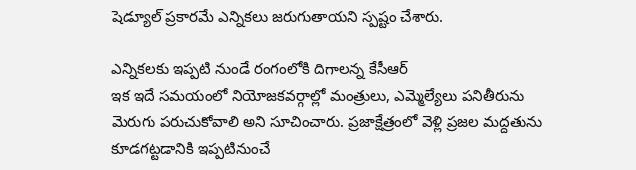షెడ్యూల్ ప్రకారమే ఎన్నికలు జరుగుతాయని స్పష్టం చేశారు.

ఎన్నికలకు ఇప్పటి నుండే రంగంలోకి దిగాలన్న కేసీఆర్
ఇక ఇదే సమయంలో నియోజకవర్గాల్లో మంత్రులు, ఎమ్మెల్యేలు పనితీరును మెరుగు పరుచుకోవాలి అని సూచించారు. ప్రజాక్షేత్రంలో వెళ్లి ప్రజల మద్దతును కూడగట్టడానికి ఇప్పటినుంచే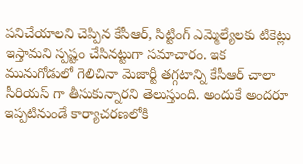పనిచేయాలని చెప్పిన కేసీఆర్, సిట్టింగ్ ఎమ్మెల్యేలకు టికెట్లు ఇస్తామని స్పష్టం చేసినట్టుగా సమాచారం. ఇక మునుగోడులో గెలిచినా మెజార్టీ తగ్గటాన్ని కేసీఆర్ చాలా సీరియస్ గా తీసుకున్నారని తెలుస్తుంది. అందుకే అందరూ ఇప్పటినుండే కార్యాచరణలోకి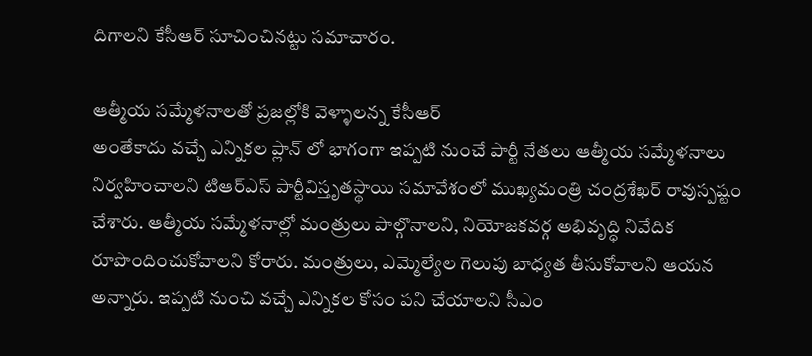దిగాలని కేసీఆర్ సూచించినట్టు సమాచారం.

ఆత్మీయ సమ్మేళనాలతో ప్రజల్లోకి వెళ్ళాలన్న కేసీఆర్
అంతేకాదు వచ్చే ఎన్నికల ప్లాన్ లో భాగంగా ఇప్పటి నుంచే పార్టీ నేతలు ఆత్మీయ సమ్మేళనాలు నిర్వహించాలని టిఆర్ఎస్ పార్టీవిస్తృతస్థాయి సమావేశంలో ముఖ్యమంత్రి చంద్రశేఖర్ రావుస్పష్టం చేశారు. ఆత్మీయ సమ్మేళనాల్లో మంత్రులు పాల్గొనాలని, నియోజకవర్గ అభివృద్ధి నివేదిక రూపొందించుకోవాలని కోరారు. మంత్రులు, ఎమ్మెల్యేల గెలుపు బాధ్యత తీసుకోవాలని ఆయన అన్నారు. ఇప్పటి నుంచి వచ్చే ఎన్నికల కోసం పని చేయాలని సీఎం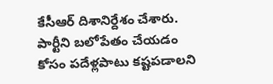కేసీఆర్ దిశానిర్దేశం చేశారు. పార్టీని బలోపేతం చేయడం కోసం పదేళ్లపాటు కష్టపడాలని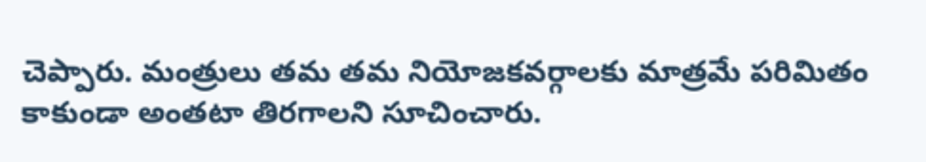చెప్పారు. మంత్రులు తమ తమ నియోజకవర్గాలకు మాత్రమే పరిమితం కాకుండా అంతటా తిరగాలని సూచించారు.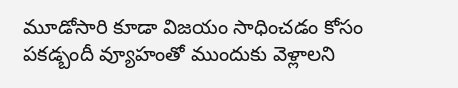మూడోసారి కూడా విజయం సాధించడం కోసం పకడ్బందీ వ్యూహంతో ముందుకు వెళ్లాలని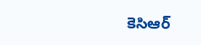కెసిఆర్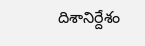దిశానిర్దేశం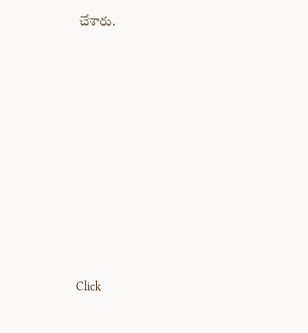చేశారు.












Click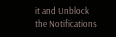it and Unblock the Notifications